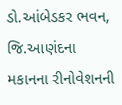ડો.આંબેડકર ભવન, જિ.આણંદના મકાનના રીનોવેશનની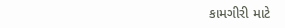કામગીરી માટે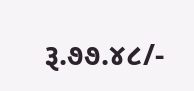રૂ.૭૭.૪૮/-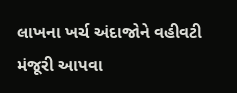લાખના ખર્ચ અંદાજોને વહીવટી મંજૂરી આપવા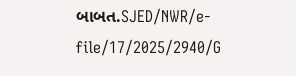બાબત.SJED/NWR/e-file/17/2025/2940/G